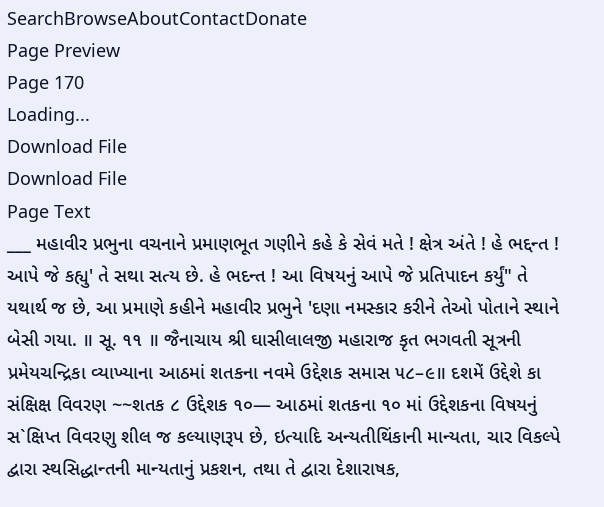SearchBrowseAboutContactDonate
Page Preview
Page 170
Loading...
Download File
Download File
Page Text
___ મહાવીર પ્રભુના વચનાને પ્રમાણભૂત ગણીને કહે કે સેવં મતે ! ક્ષેત્ર અંતે ! હે ભદ્દન્ત ! આપે જે કહ્યુ' તે સથા સત્ય છે. હે ભદન્ત ! આ વિષયનું આપે જે પ્રતિપાદન કર્યું" તે યથાર્થ જ છે, આ પ્રમાણે કહીને મહાવીર પ્રભુને 'દણા નમસ્કાર કરીને તેઓ પોતાને સ્થાને બેસી ગયા. ॥ સૂ. ૧૧ ॥ જૈનાચાય શ્રી ઘાસીલાલજી મહારાજ કૃત ભગવતી સૂત્રની પ્રમેયચન્દ્રિકા વ્યાખ્યાના આઠમાં શતકના નવમે ઉદ્દેશક સમાસ ૫૮–૯॥ દશમેં ઉદ્દેશે કા સંક્ષિક્ષ વિવરણ ~~શતક ૮ ઉદ્દેશક ૧૦— આઠમાં શતકના ૧૦ માં ઉદ્દેશકના વિષયનું સ`ક્ષિપ્ત વિવરણુ શીલ જ કલ્યાણરૂપ છે, ઇત્યાદિ અન્યતીથિંકાની માન્યતા, ચાર વિકલ્પે દ્વારા સ્થસિદ્ધાન્તની માન્યતાનું પ્રકશન, તથા તે દ્વારા દેશારાષક,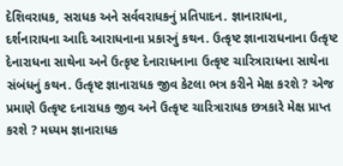દેશિવરાધક, સરાધક અને સર્વવરાધકનું પ્રતિપાદન. જ્ઞાનારાધના, દર્શનારાધના આદિ આરાધનાના પ્રકારનું કથન. ઉત્કૃષ્ટ જ્ઞાનારાધનાના ઉત્કૃષ્ટ દેનારાધના સાથેના અને ઉત્કૃષ્ટ દેનારાધનાના ઉત્કૃષ્ટ ચારિત્રારાધના સાથેના સંબંધનું કથન. ઉત્કૃષ્ટ જ્ઞાનારાધક જીવ કેટલા ભત્ર કરીને મેક્ષ કરશે ? એજ પ્રમાણે ઉત્કૃષ્ટ દનારાધક જીવ અને ઉત્કૃષ્ટ ચારિત્રારાધક છત્રકારે મેક્ષ પ્રાપ્ત કરશે ? મધ્યમ જ્ઞાનારાધક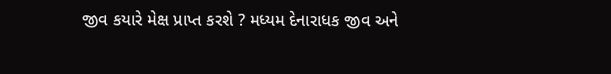જીવ કયારે મેક્ષ પ્રાપ્ત કરશે ? મધ્યમ દેનારાધક જીવ અને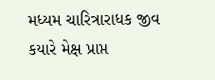મધ્યમ ચારિત્રારાધક જીવ કયારે મેક્ષ પ્રાપ્ત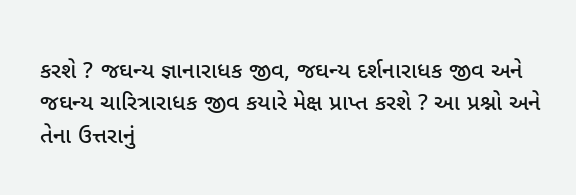કરશે ? જઘન્ય જ્ઞાનારાધક જીવ, જઘન્ય દર્શનારાધક જીવ અને જઘન્ય ચારિત્રારાધક જીવ કયારે મેક્ષ પ્રાપ્ત કરશે ? આ પ્રશ્નો અને તેના ઉત્તરાનું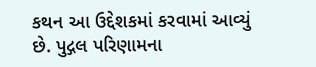કથન આ ઉદ્દેશકમાં કરવામાં આવ્યું છે. પુદ્ગલ પરિણામના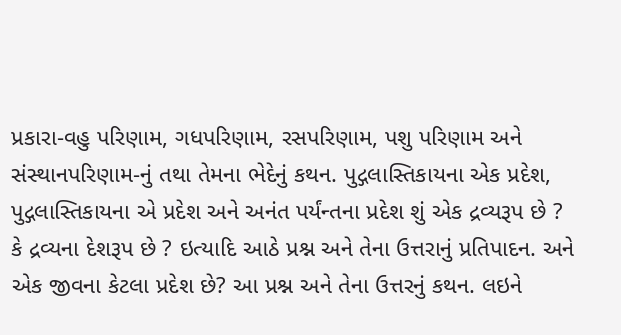પ્રકારા-વહુ પરિણામ, ગધપરિણામ, રસપરિણામ, પશુ પરિણામ અને સંસ્થાનપરિણામ-નું તથા તેમના ભેદેનું કથન. પુદ્ગલાસ્તિકાયના એક પ્રદેશ, પુદ્ગલાસ્તિકાયના એ પ્રદેશ અને અનંત પર્યંન્તના પ્રદેશ શું એક દ્રવ્યરૂપ છે ? કે દ્રવ્યના દેશરૂપ છે ? ઇત્યાદિ આઠે પ્રશ્ન અને તેના ઉત્તરાનું પ્રતિપાદન. અને એક જીવના કેટલા પ્રદેશ છે? આ પ્રશ્ન અને તેના ઉત્તરનું કથન. લઇને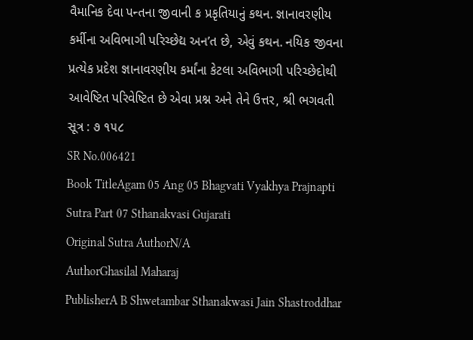વૈમાનિક દેવા પન્તના જીવાની ક પ્રકૃતિયાનું કથન. જ્ઞાનાવરણીય કર્મીના અવિભાગી પરિચ્છેદ્ય અન’ત છે, એવું કથન. નયિક જીવના પ્રત્યેક પ્રદેશ જ્ઞાનાવરણીય કર્માંના કેટલા અવિભાગી પરિચ્છેદોથી આવેષ્ટિત પરિવેષ્ટિત છે એવા પ્રશ્ન અને તેને ઉત્તર, શ્રી ભગવતી સૂત્ર : ૭ ૧૫૮
SR No.006421
Book TitleAgam 05 Ang 05 Bhagvati Vyakhya Prajnapti Sutra Part 07 Sthanakvasi Gujarati
Original Sutra AuthorN/A
AuthorGhasilal Maharaj
PublisherA B Shwetambar Sthanakwasi Jain Shastroddhar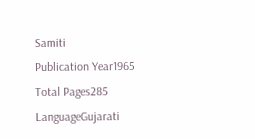Samiti
Publication Year1965
Total Pages285
LanguageGujarati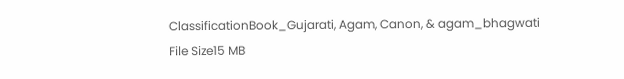ClassificationBook_Gujarati, Agam, Canon, & agam_bhagwati
File Size15 MB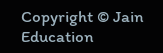Copyright © Jain Education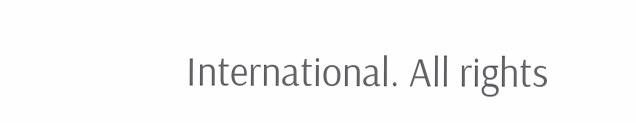International. All rights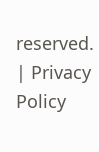reserved. | Privacy Policy